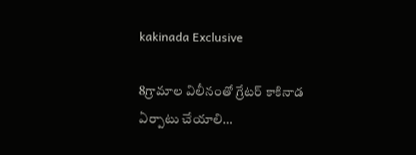kakinada Exclusive

8గ్రామాల విలీనంతో గ్రేటర్ కాకినాడ ఏర్పాటు చేయాలి…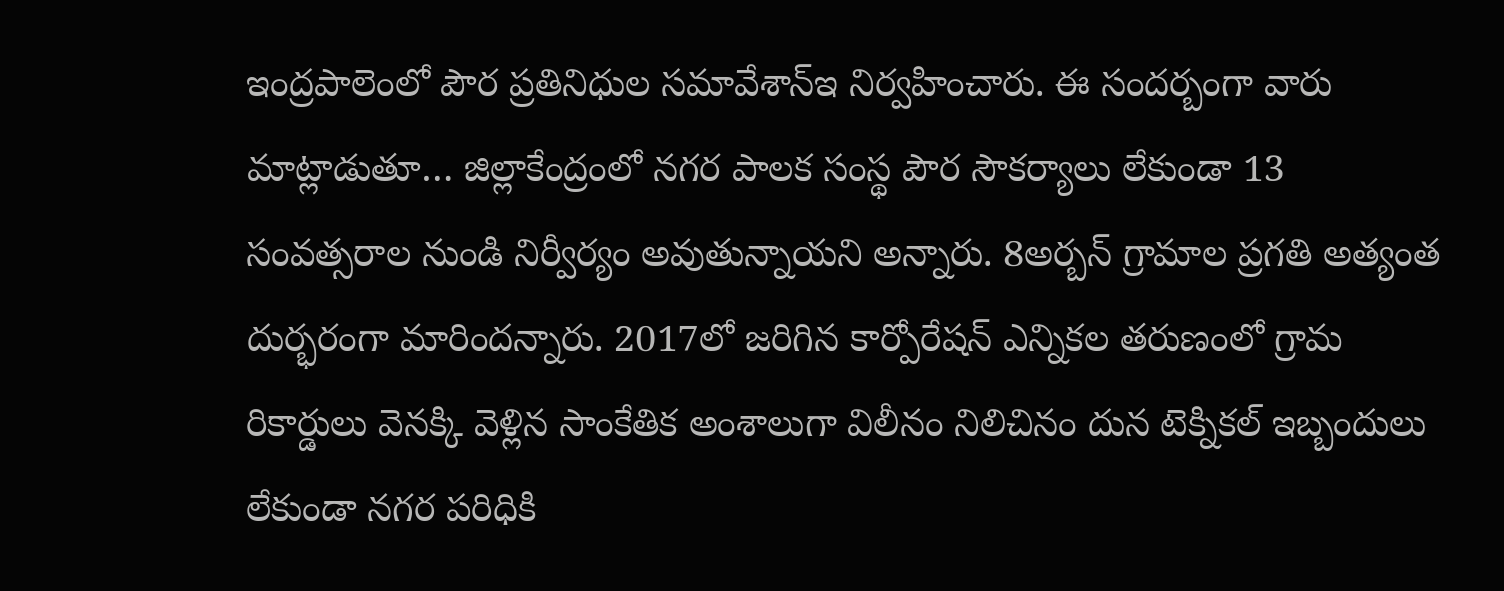ఇంద్రపాలెంలో పౌర ప్రతినిధుల సమావేశాన్ఇ నిర్వహించారు. ఈ సందర్బంగా వారు మాట్లాడుతూ… జిల్లాకేంద్రంలో నగర పాలక సంస్థ పౌర సౌకర్యాలు లేకుండా 13 సంవత్సరాల నుండి నిర్వీర్యం అవుతున్నాయని అన్నారు. 8అర్బన్ గ్రామాల ప్రగతి అత్యంత దుర్భరంగా మారిందన్నారు. 2017లో జరిగిన కార్పోరేషన్ ఎన్నికల తరుణంలో గ్రామ రికార్డులు వెనక్కి వెళ్లిన సాంకేతిక అంశాలుగా విలీనం నిలిచినం దున టెక్నికల్ ఇబ్బందులు లేకుండా నగర పరిధికి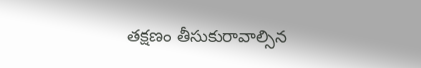తక్షణం తీసుకురావాల్సిన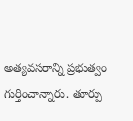అత్యవసరాన్ని ప్రభుత్వం గుర్తించాన్నారు. తూర్పు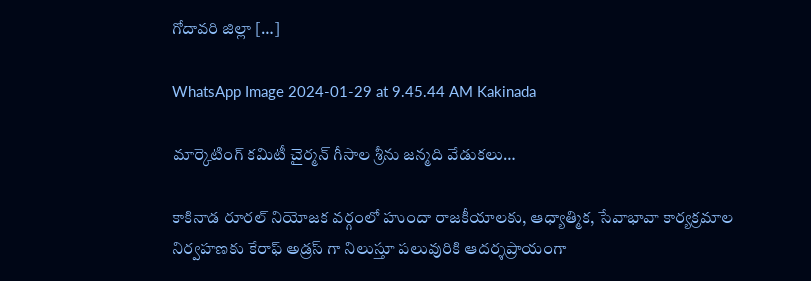గోదావరి జిల్లా […]

WhatsApp Image 2024-01-29 at 9.45.44 AM Kakinada

మార్కెటింగ్ కమిటీ చైర్మన్ గీసాల శ్రీను జన్మది వేడుకలు…

కాకినాడ రూరల్ నియోజక వర్గంలో హుందా రాజకీయాలకు, ఆధ్యాత్మిక, సేవాభావా కార్యక్రమాల నిర్వహణకు కేరాఫ్ అడ్రస్ గా నిలుస్తూ పలువురికి ఆదర్శప్రాయంగా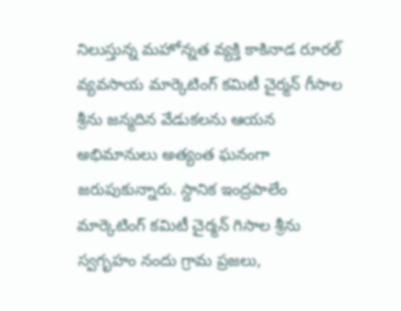నిలుస్తున్న మహోన్నత వ్యక్తి కాకినాడ రూరల్ వ్యవసాయ మార్కెటింగ్ కమిటీ చైర్మన్ గీసాల శ్రీను జన్మదిన వేడుకలను ఆయన అభిమానులు అత్యంత ఘనంగా జరుపుకున్నారు. స్దానిక ఇంద్రపాలేం మార్కెటింగ్ కమిటీ చైర్మన్ గిసాల శ్రీను స్వగృహం నందు గ్రామ ప్రజలు,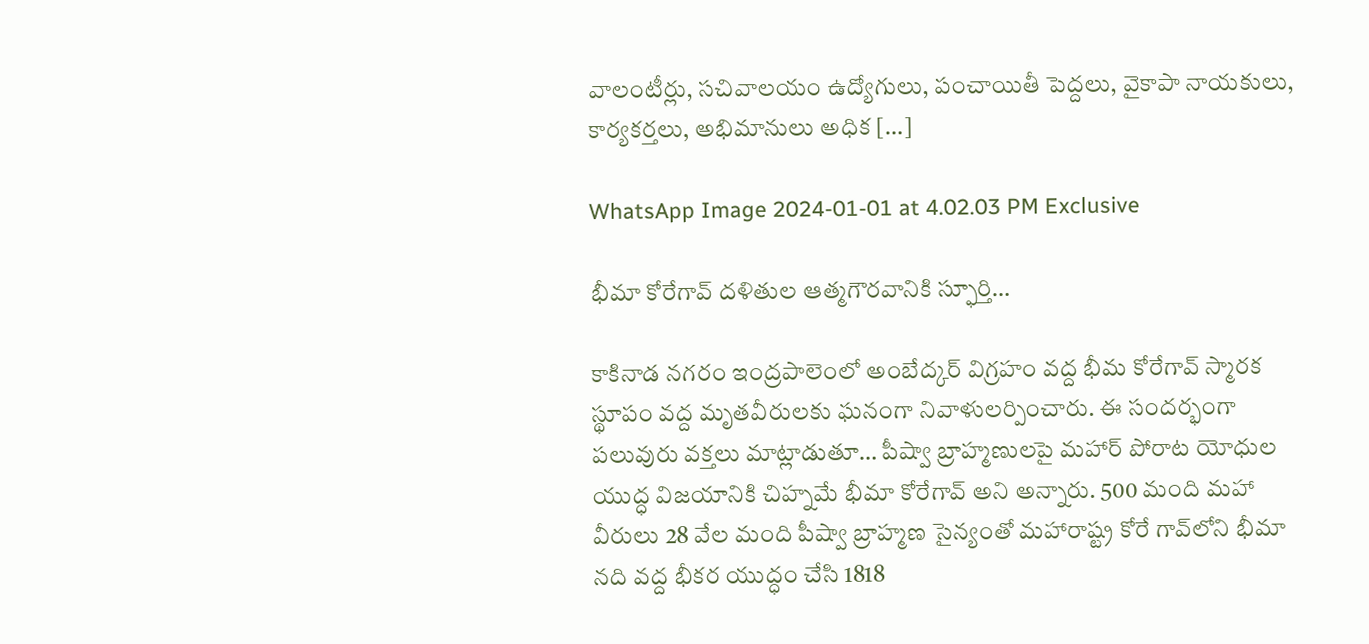వాలంటీర్లు, సచివాలయం ఉద్యోగులు, పంచాయితీ పెద్దలు, వైకాపా నాయకులు, కార్యకర్తలు, అభిమానులు అధిక […]

WhatsApp Image 2024-01-01 at 4.02.03 PM Exclusive

భీమా కోరేగావ్ దళితుల ఆత్మగౌరవానికి స్ఫూర్తి…

కాకినాడ నగరం ఇంద్రపాలెంలో అంబేద్కర్ విగ్రహం వద్ద భీమ కోరేగావ్ స్మారక స్థూపం వద్ద మృతవీరులకు ఘనంగా నివాళులర్పించారు. ఈ సందర్భంగా పలువురు వక్తలు మాట్లాడుతూ… పీష్వా బ్రాహ్మణులపై మహార్‌ పోరాట యోధుల యుద్ధ విజయానికి చిహ్నమే భీమా కోరేగావ్‌ అని అన్నారు. 500 మంది మహా వీరులు 28 వేల మంది పీష్వా బ్రాహ్మణ సైన్యంతో మహారాష్ట్ర కోరే గావ్‌లోని భీమా నది వద్ద భీకర యుద్ధం చేసి 1818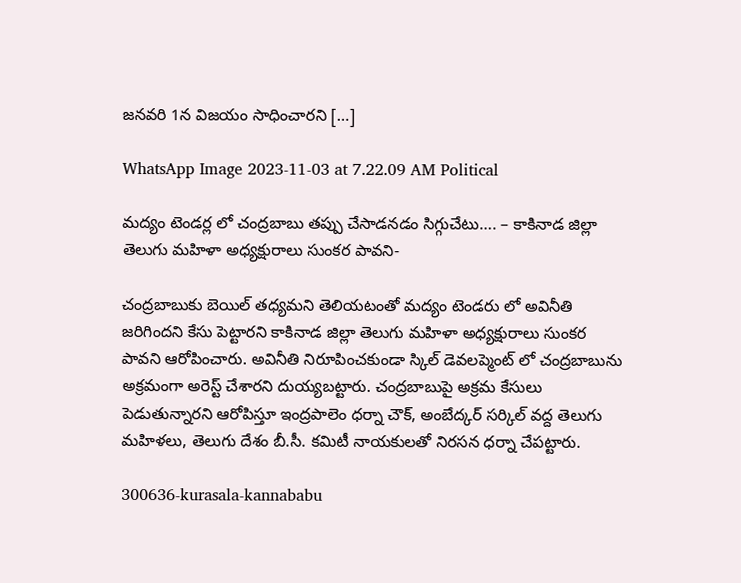జనవరి 1న విజయం సాధించారని […]

WhatsApp Image 2023-11-03 at 7.22.09 AM Political

మద్యం టెండర్ల లో చంద్రబాబు తప్పు చేసాడనడం సిగ్గుచేటు…. – కాకినాడ జిల్లా తెలుగు మహిళా అధ్యక్షురాలు సుంకర పావని-

చంద్రబాబుకు బెయిల్ తధ్యమని తెలియటంతో మద్యం టెండరు లో అవినీతి జరిగిందని కేసు పెట్టారని కాకినాడ జిల్లా తెలుగు మహిళా అధ్యక్షురాలు సుంకర పావని ఆరోపించారు. అవినీతి నిరూపించకుండా స్కిల్ డెవలప్మెంట్ లో చంద్రబాబును అక్రమంగా అరెస్ట్ చేశారని దుయ్యబట్టారు. చంద్రబాబుపై అక్రమ కేసులు పెడుతున్నారని ఆరోపిస్తూ ఇంద్రపాలెం ధర్నా చౌక్, అంబేద్కర్ సర్కిల్ వద్ద తెలుగు మహిళలు, తెలుగు దేశం బీ.సీ. కమిటీ నాయకులతో నిరసన ధర్నా చేపట్టారు.

300636-kurasala-kannababu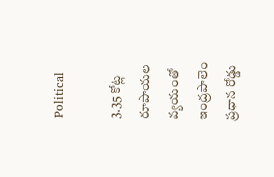Political

3.35 కోట్ల రూపాయల వ్యయంతో ఇంద్రపాలెం ప్రధాన రోడ్డు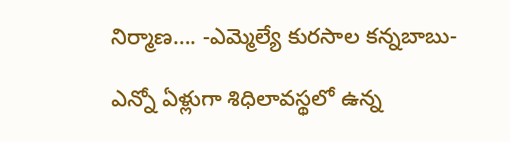నిర్మాణ…. -ఎమ్మెల్యే కురసాల కన్నబాబు-

ఎన్నో ఏళ్లుగా శిధిలావస్థలో ఉన్న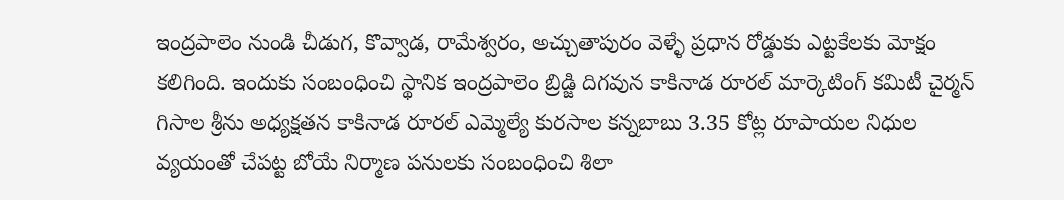ఇంద్రపాలెం నుండి చీడుగ, కొవ్వాడ, రామేశ్వరం, అచ్చుతాపురం వెళ్ళే ప్రధాన రోడ్డుకు ఎట్టకేలకు మోక్షం కలిగింది. ఇందుకు సంబంధించి స్థానిక ఇంద్రపాలెం బ్రిడ్జి దిగవున కాకినాడ రూరల్ మార్కెటింగ్ కమిటీ చైర్మన్ గిసాల శ్రీను అధ్యక్షతన కాకినాడ రూరల్ ఎమ్మెల్యే కురసాల కన్నబాబు 3.35 కోట్ల రూపాయల నిధుల వ్యయంతో చేపట్ట బోయే నిర్మాణ పనులకు సంబంధించి శిలా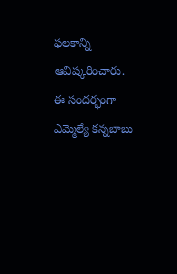ఫలకాన్ని ఆవిష్కరించారు. ఈ సందర్భంగా ఎమ్మెల్యే కన్నబాబు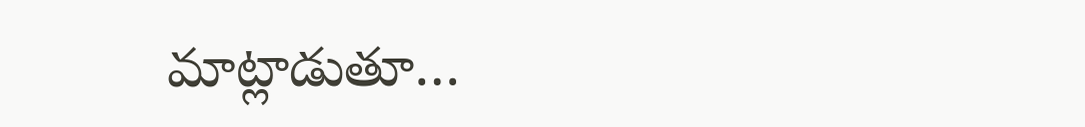మాట్లాడుతూ…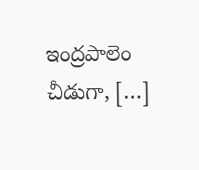ఇంద్రపాలెం చీడుగా, […]